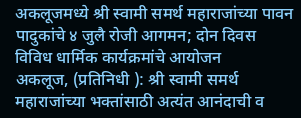अकलूजमध्ये श्री स्वामी समर्थ महाराजांच्या पावन पादुकांचे ४ जुलै रोजी आगमन; दोन दिवस विविध धार्मिक कार्यक्रमांचे आयोजन
अकलूज, (प्रतिनिधी ): श्री स्वामी समर्थ महाराजांच्या भक्तांसाठी अत्यंत आनंदाची व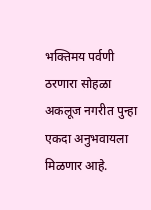भक्तिमय पर्वणी ठरणारा सोहळा अकलूज नगरीत पुन्हा एकदा अनुभवायला मिळणार आहे.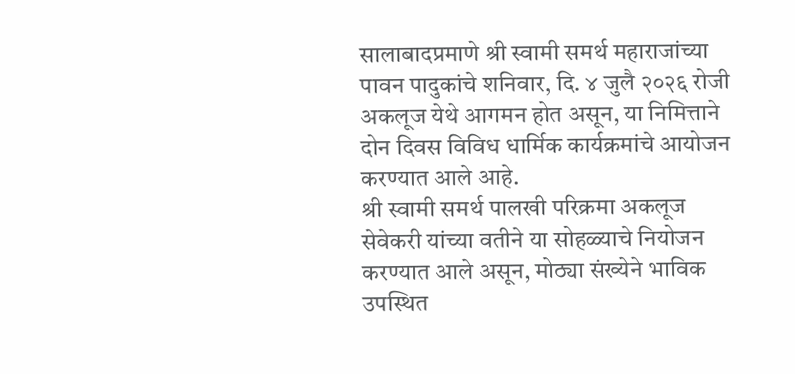सालाबादप्रमाणे श्री स्वामी समर्थ महाराजांच्या पावन पादुकांचे शनिवार, दि. ४ जुलै २०२६ रोजी अकलूज येथे आगमन होत असून, या निमित्ताने दोन दिवस विविध धार्मिक कार्यक्रमांचे आयोजन करण्यात आले आहे.
श्री स्वामी समर्थ पालखी परिक्रमा अकलूज सेवेकरी यांच्या वतीने या सोहळ्याचे नियोजन करण्यात आले असून, मोठ्या संख्येने भाविक उपस्थित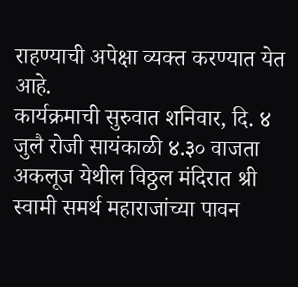राहण्याची अपेक्षा व्यक्त करण्यात येत आहे.
कार्यक्रमाची सुरुवात शनिवार, दि. ४ जुलै रोजी सायंकाळी ४.३० वाजता अकलूज येथील विठ्ठल मंदिरात श्री स्वामी समर्थ महाराजांच्या पावन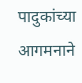पादुकांच्या आगमनाने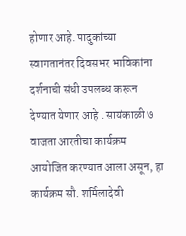होणार आहे. पादुकांच्या स्वागतानंतर दिवसभर भाविकांना दर्शनाची संधी उपलब्ध करून देण्यात येणार आहे . सायंकाळी ७ वाजता आरतीचा कार्यक्रम आयोजित करण्यात आला असून, हा कार्यक्रम सौ. शर्मिलादेवी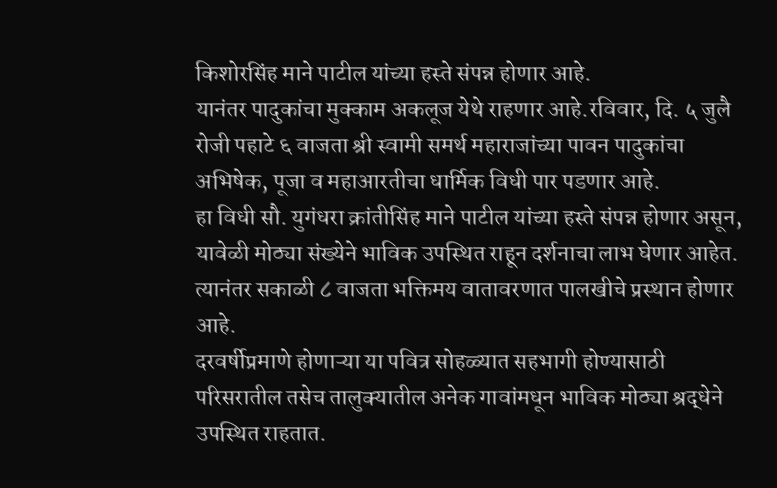किशोरसिंह माने पाटील यांच्या हस्ते संपन्न होणार आहे.
यानंतर पादुकांचा मुक्काम अकलूज येथे राहणार आहे.रविवार, दि. ५ जुलै रोजी पहाटे ६ वाजता श्री स्वामी समर्थ महाराजांच्या पावन पादुकांचा अभिषेक, पूजा व महाआरतीचा धार्मिक विधी पार पडणार आहे.
हा विधी सौ. युगंधरा क्रांतीसिंह माने पाटील यांच्या हस्ते संपन्न होणार असून, यावेळी मोठ्या संख्येने भाविक उपस्थित राहून दर्शनाचा लाभ घेणार आहेत. त्यानंतर सकाळी ८ वाजता भक्तिमय वातावरणात पालखीचे प्रस्थान होणार आहे.
दरवर्षीप्रमाणे होणाऱ्या या पवित्र सोहळ्यात सहभागी होण्यासाठी परिसरातील तसेच तालुक्यातील अनेक गावांमधून भाविक मोठ्या श्रद्धेने उपस्थित राहतात.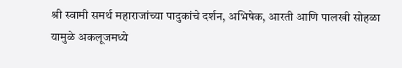श्री स्वामी समर्थ महाराजांच्या पादुकांचे दर्शन, अभिषेक, आरती आणि पालखी सोहळा यामुळे अकलूजमध्ये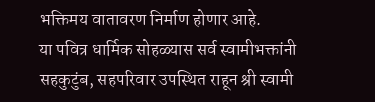भक्तिमय वातावरण निर्माण होणार आहे.
या पवित्र धार्मिक सोहळ्यास सर्व स्वामीभक्तांनी सहकुटुंब, सहपरिवार उपस्थित राहून श्री स्वामी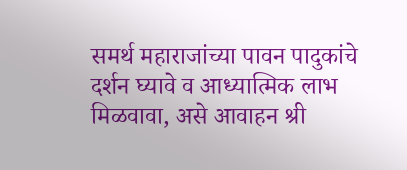समर्थ महाराजांच्या पावन पादुकांचे दर्शन घ्यावे व आध्यात्मिक लाभ मिळवावा, असे आवाहन श्री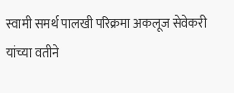स्वामी समर्थ पालखी परिक्रमा अकलूज सेवेकरी यांच्या वतीने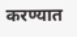करण्यात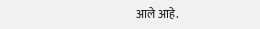आले आहे.